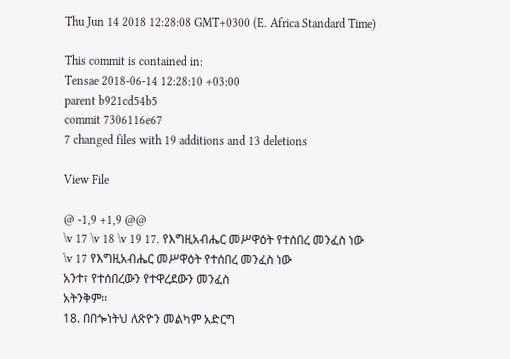Thu Jun 14 2018 12:28:08 GMT+0300 (E. Africa Standard Time)

This commit is contained in:
Tensae 2018-06-14 12:28:10 +03:00
parent b921cd54b5
commit 7306116e67
7 changed files with 19 additions and 13 deletions

View File

@ -1,9 +1,9 @@
\v 17 \v 18 \v 19 17. የእግዚአብሔር መሥዋዕት የተሰበረ መንፈስ ነው
\v 17 የእግዚአብሔር መሥዋዕት የተሰበረ መንፈስ ነው
አንተ፣ የተሰበረውን የተዋረደውን መንፈስ
አትንቅም፡፡
18. በበጐነትህ ለጽዮን መልካም አድርግ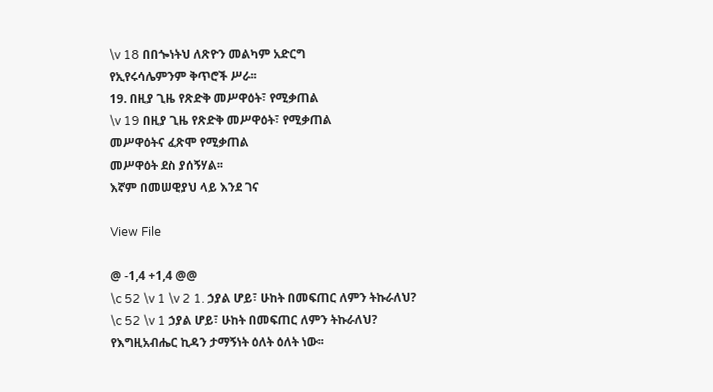\v 18 በበጐነትህ ለጽዮን መልካም አድርግ
የኢየሩሳሌምንም ቅጥሮች ሥራ፡፡
19. በዚያ ጊዜ የጽድቅ መሥዋዕት፣ የሚቃጠል
\v 19 በዚያ ጊዜ የጽድቅ መሥዋዕት፣ የሚቃጠል
መሥዋዕትና ፈጽሞ የሚቃጠል
መሥዋዕት ደስ ያሰኝሃል፡፡
እኛም በመሠዊያህ ላይ እንደ ገና

View File

@ -1,4 +1,4 @@
\c 52 \v 1 \v 2 1. ኃያል ሆይ፣ ሁከት በመፍጠር ለምን ትኩራለህ?
\c 52 \v 1 ኃያል ሆይ፣ ሁከት በመፍጠር ለምን ትኩራለህ?
የእግዚአብሔር ኪዳን ታማኝነት ዕለት ዕለት ነው፡፡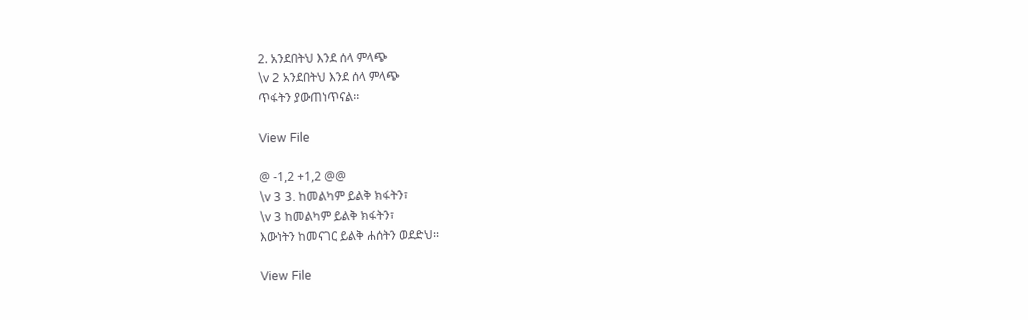2. አንደበትህ እንደ ሰላ ምላጭ
\v 2 አንደበትህ እንደ ሰላ ምላጭ
ጥፋትን ያውጠነጥናል፡፡

View File

@ -1,2 +1,2 @@
\v 3 3. ከመልካም ይልቅ ክፋትን፣
\v 3 ከመልካም ይልቅ ክፋትን፣
እውነትን ከመናገር ይልቅ ሐሰትን ወደድህ፡፡

View File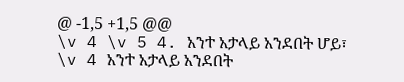@ -1,5 +1,5 @@
\v 4 \v 5 4. አንተ አታላይ አንደበት ሆይ፣
\v 4 አንተ አታላይ አንደበት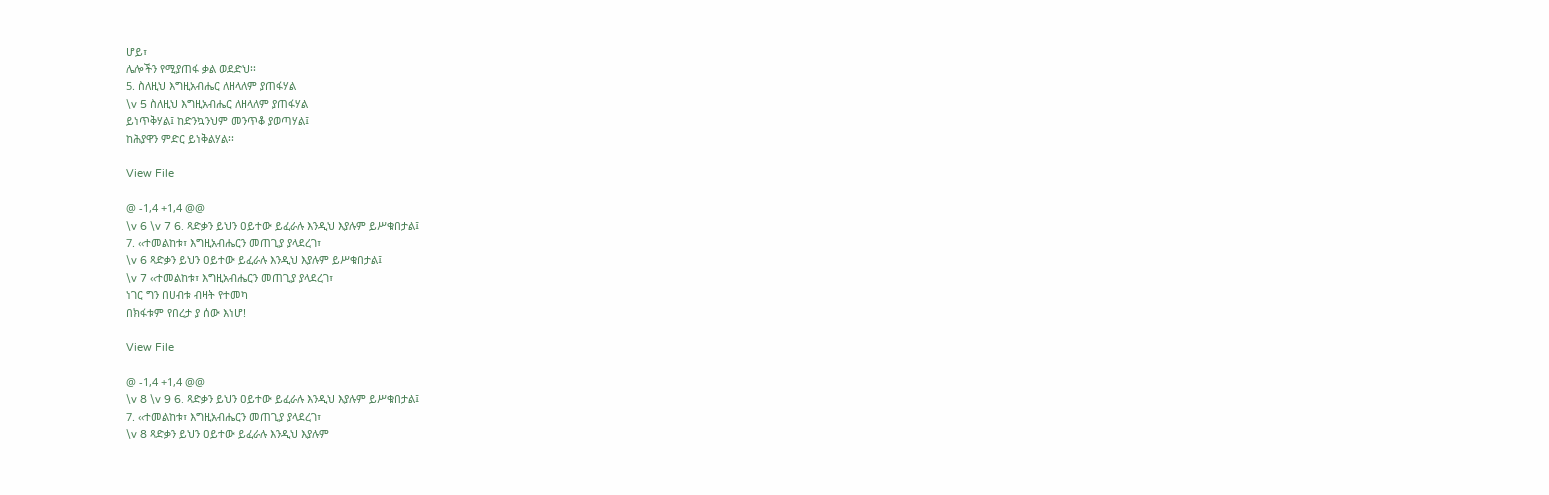ሆይ፣
ሌሎችን የሚያጠፋ ቃል ወደድህ፡፡
5. ስለዚህ እግዚአብሔር ለዘላለም ያጠፋሃል
\v 5 ስለዚህ እግዚአብሔር ለዘላለም ያጠፋሃል
ይነጥቅሃል፤ ከድንኳንህም መንጥቆ ያወጣሃል፤
ከሕያዋን ምድር ይነቅልሃል፡፡

View File

@ -1,4 +1,4 @@
\v 6 \v 7 6. ጻድቃን ይህን ዐይተው ይፈራሉ እንዲህ እያሉም ይሥቁበታል፤
7. ‹‹ተመልከቱ፣ እግዚአብሔርን መጠጊያ ያላደረገ፣
\v 6 ጻድቃን ይህን ዐይተው ይፈራሉ እንዲህ እያሉም ይሥቁበታል፤
\v 7 ‹‹ተመልከቱ፣ እግዚአብሔርን መጠጊያ ያላደረገ፣
ነገር ግን በሀብቱ ብዛት የተመካ
በክፋቱም የበረታ ያ ሰው እነሆ!

View File

@ -1,4 +1,4 @@
\v 8 \v 9 6. ጻድቃን ይህን ዐይተው ይፈራሉ እንዲህ እያሉም ይሥቁበታል፤
7. ‹‹ተመልከቱ፣ እግዚአብሔርን መጠጊያ ያላደረገ፣
\v 8 ጻድቃን ይህን ዐይተው ይፈራሉ እንዲህ እያሉም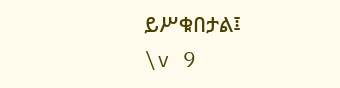ይሥቁበታል፤
\v 9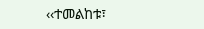‹‹ተመልከቱ፣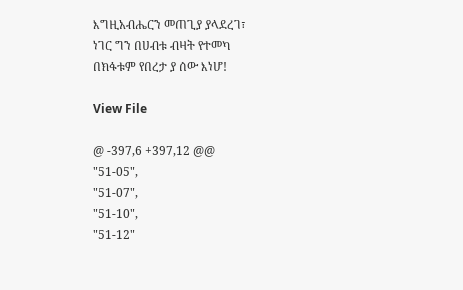እግዚአብሔርን መጠጊያ ያላደረገ፣
ነገር ግን በሀብቱ ብዛት የተመካ
በክፋቱም የበረታ ያ ሰው እነሆ!

View File

@ -397,6 +397,12 @@
"51-05",
"51-07",
"51-10",
"51-12"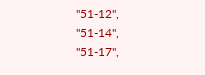"51-12",
"51-14",
"51-17",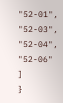"52-01",
"52-03",
"52-04",
"52-06"
]
}